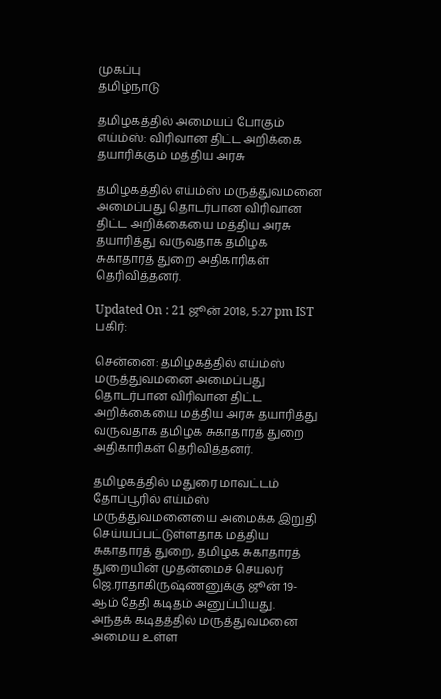முகப்பு
தமிழ்நாடு

தமிழகத்தில் அமையப் போகும் எய்ம்ஸ்: விரிவான திட்ட அறிக்கை தயாரிக்கும் மத்திய அரசு

தமிழகத்தில் எய்ம்ஸ் மருத்துவமனை அமைப்பது தொடர்பான விரிவான திட்ட அறிக்கையை மத்திய அரசு தயாரித்து வருவதாக தமிழக சுகாதாரத் துறை அதிகாரிகள் தெரிவித்தனர்.

Updated On : 21 ஜூன் 2018, 5:27 pm IST
பகிர்:

சென்னை: தமிழகத்தில் எய்ம்ஸ் மருத்துவமனை அமைப்பது தொடர்பான விரிவான திட்ட அறிக்கையை மத்திய அரசு தயாரித்து வருவதாக தமிழக சுகாதாரத் துறை அதிகாரிகள் தெரிவித்தனர்.

தமிழகத்தில் மதுரை மாவட்டம் தோப்பூரில் எய்ம்ஸ் மருத்துவமனையை அமைக்க இறுதி செய்யப்பட்டுள்ளதாக மத்திய சுகாதாரத் துறை, தமிழக சுகாதாரத் துறையின் முதன்மைச் செயலர் ஜெ.ராதாகிருஷ்ணனுக்கு ஜூன் 19-ஆம் தேதி கடிதம் அனுப்பியது. அந்தக் கடிதத்தில் மருத்துவமனை அமைய உள்ள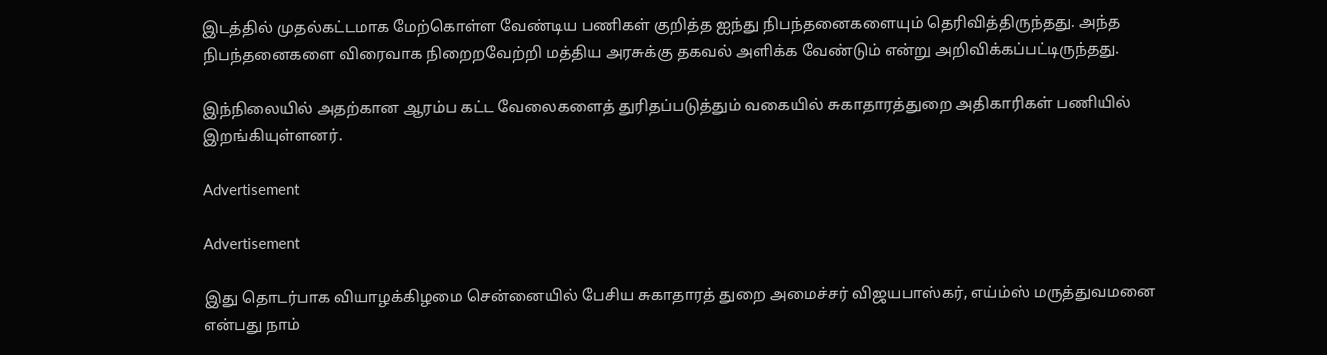இடத்தில் முதல்கட்டமாக மேற்கொள்ள வேண்டிய பணிகள் குறித்த ஐந்து நிபந்தனைகளையும் தெரிவித்திருந்தது. அந்த நிபந்தனைகளை விரைவாக நிறைறவேற்றி மத்திய அரசுக்கு தகவல் அளிக்க வேண்டும் என்று அறிவிக்கப்பட்டிருந்தது.

இந்நிலையில் அதற்கான ஆரம்ப கட்ட வேலைகளைத் துரிதப்படுத்தும் வகையில் சுகாதாரத்துறை அதிகாரிகள் பணியில் இறங்கியுள்ளனர்.

Advertisement

Advertisement

இது தொடர்பாக வியாழக்கிழமை சென்னையில் பேசிய சுகாதாரத் துறை அமைச்சர் விஜயபாஸ்கர், எய்ம்ஸ் மருத்துவமனை என்பது நாம்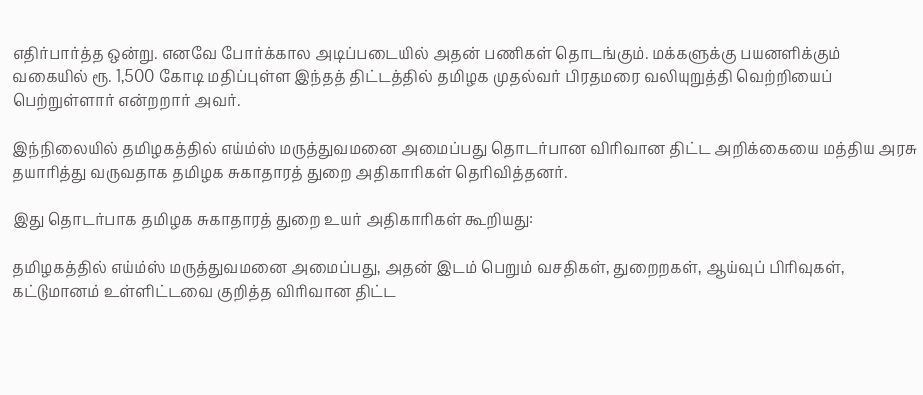எதிர்பார்த்த ஒன்று. எனவே போர்க்கால அடிப்படையில் அதன் பணிகள் தொடங்கும். மக்களுக்கு பயனளிக்கும் வகையில் ரூ. 1,500 கோடி மதிப்புள்ள இந்தத் திட்டத்தில் தமிழக முதல்வர் பிரதமரை வலியுறுத்தி வெற்றியைப் பெற்றுள்ளார் என்றறார் அவர்.

இந்நிலையில் தமிழகத்தில் எய்ம்ஸ் மருத்துவமனை அமைப்பது தொடர்பான விரிவான திட்ட அறிக்கையை மத்திய அரசு தயாரித்து வருவதாக தமிழக சுகாதாரத் துறை அதிகாரிகள் தெரிவித்தனர்.

இது தொடர்பாக தமிழக சுகாதாரத் துறை உயர் அதிகாரிகள் கூறியது:

தமிழகத்தில் எய்ம்ஸ் மருத்துவமனை அமைப்பது, அதன் இடம் பெறும் வசதிகள், துறைறகள், ஆய்வுப் பிரிவுகள், கட்டுமானம் உள்ளிட்டவை குறித்த விரிவான திட்ட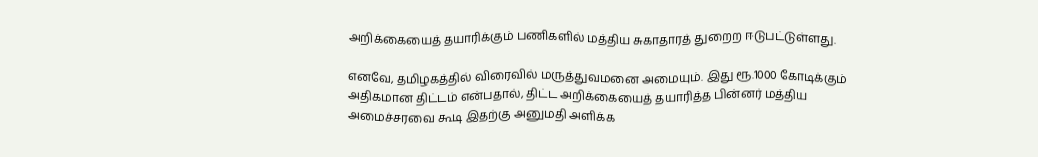அறிக்கையைத் தயாரிக்கும் பணிகளில் மத்திய சுகாதாரத் துறைற ஈடுபட்டுள்ளது.

எனவே, தமிழகத்தில் விரைவில் மருத்துவமனை அமையும். இது ரூ.1000 கோடிக்கும் அதிகமான திட்டம் என்பதால், திட்ட அறிக்கையைத் தயாரித்த பின்னர் மத்திய அமைச்சரவை கூடி இதற்கு அனுமதி அளிக்க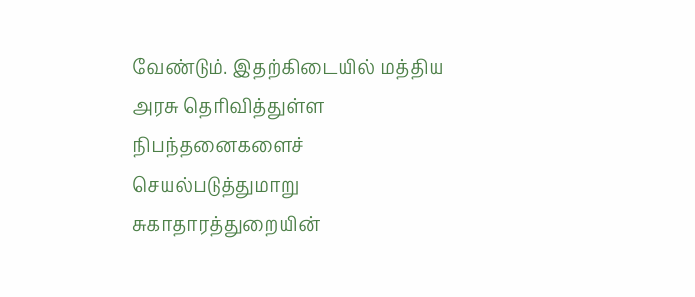வேண்டும். இதற்கிடையில் மத்திய அரசு தெரிவித்துள்ள நிபந்தனைகளைச் செயல்படுத்துமாறு சுகாதாரத்துறையின்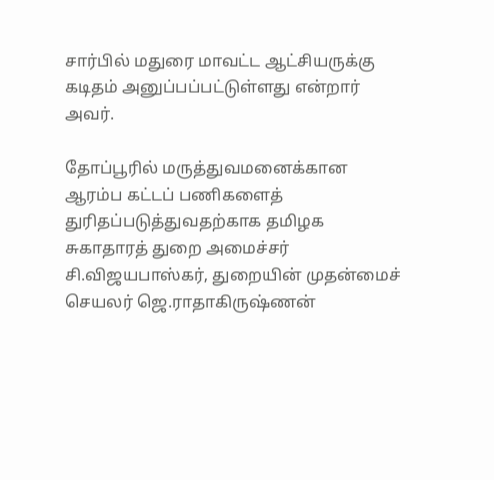சார்பில் மதுரை மாவட்ட ஆட்சியருக்கு கடிதம் அனுப்பப்பட்டுள்ளது என்றார் அவர்.

தோப்பூரில் மருத்துவமனைக்கான ஆரம்ப கட்டப் பணிகளைத் துரிதப்படுத்துவதற்காக தமிழக சுகாதாரத் துறை அமைச்சர் சி.விஜயபாஸ்கர், துறையின் முதன்மைச் செயலர் ஜெ.ராதாகிருஷ்ணன்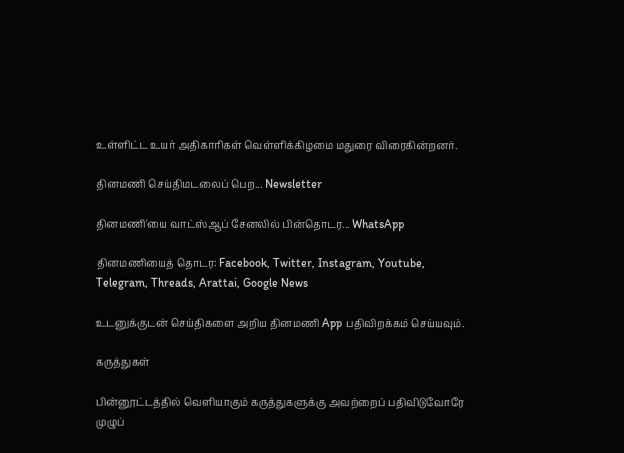உள்ளிட்ட உயர் அதிகாரிகள் வெள்ளிக்கிழமை மதுரை விரைகின்றனர்.

தினமணி செய்திமடலைப் பெற... Newsletter

தினமணி'யை வாட்ஸ்ஆப் சேனலில் பின்தொடர... WhatsApp

தினமணியைத் தொடர: Facebook, Twitter, Instagram, Youtube, Telegram, Threads, Arattai, Google News

உடனுக்குடன் செய்திகளை அறிய தினமணி App பதிவிறக்கம் செய்யவும்.

கருத்துகள்

பின்னூட்டத்தில் வெளியாகும் கருத்துகளுக்கு அவற்றைப் பதிவிடுவோரே முழுப்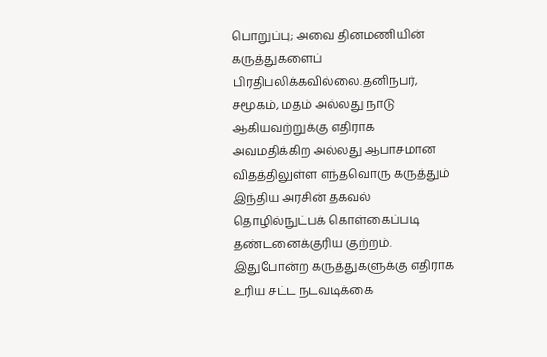பொறுப்பு; அவை தினமணியின் கருத்துகளைப் பிரதிபலிக்கவில்லை.தனிநபர், சமூகம், மதம் அல்லது நாடு ஆகியவற்றுக்கு எதிராக அவமதிக்கிற அல்லது ஆபாசமான விதத்திலுள்ள எந்தவொரு கருத்தும் இந்திய அரசின் தகவல் தொழில்நுட்பக் கொள்கைப்படி தண்டனைக்குரிய குற்றம். இதுபோன்ற கருத்துகளுக்கு எதிராக உரிய சட்ட நடவடிக்கை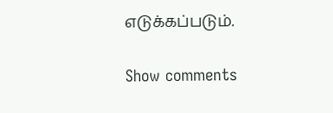எடுக்கப்படும்.

Show comments